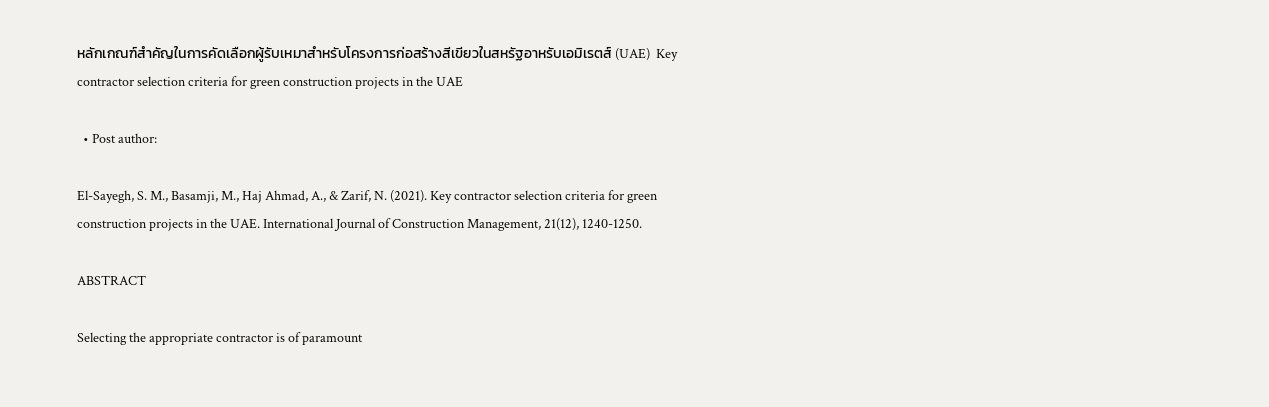หลักเกณฑ์สำคัญในการคัดเลือกผู้รับเหมาสำหรับโครงการก่อสร้างสีเขียวในสหรัฐอาหรับเอมิเรตส์ (UAE)  Key contractor selection criteria for green construction projects in the UAE

  • Post author:

El-Sayegh, S. M., Basamji, M., Haj Ahmad, A., & Zarif, N. (2021). Key contractor selection criteria for green construction projects in the UAE. International Journal of Construction Management, 21(12), 1240-1250.

ABSTRACT

Selecting the appropriate contractor is of paramount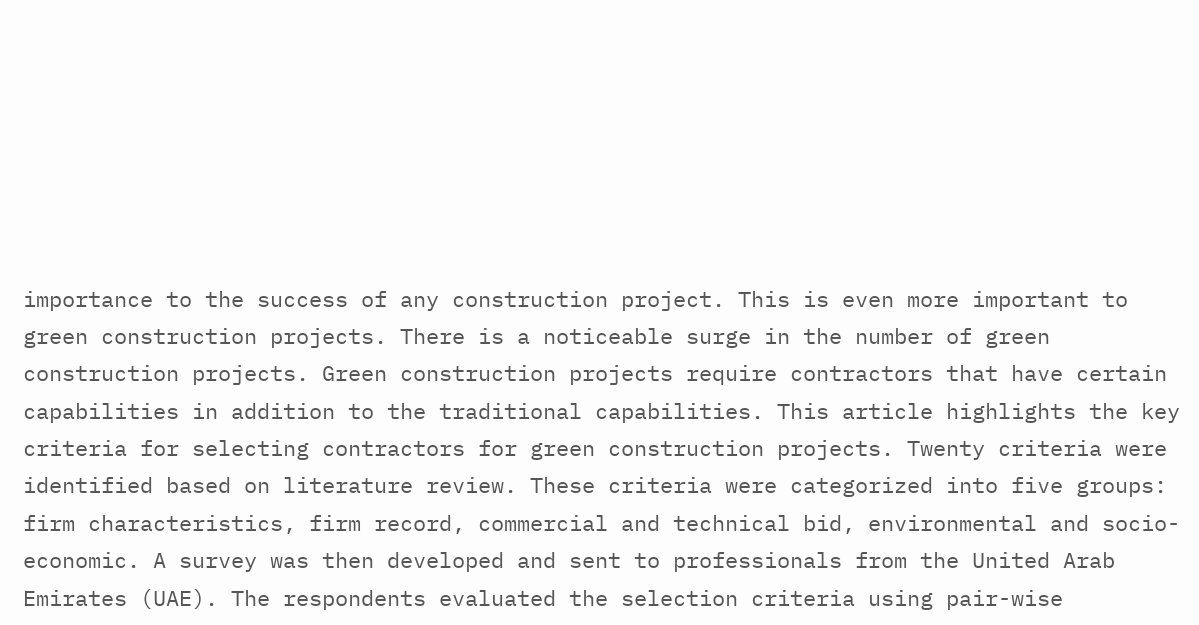importance to the success of any construction project. This is even more important to green construction projects. There is a noticeable surge in the number of green construction projects. Green construction projects require contractors that have certain capabilities in addition to the traditional capabilities. This article highlights the key criteria for selecting contractors for green construction projects. Twenty criteria were identified based on literature review. These criteria were categorized into five groups: firm characteristics, firm record, commercial and technical bid, environmental and socio-economic. A survey was then developed and sent to professionals from the United Arab Emirates (UAE). The respondents evaluated the selection criteria using pair-wise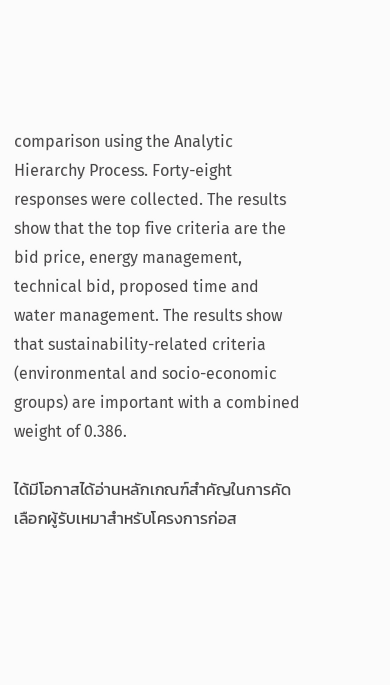comparison using the Analytic Hierarchy Process. Forty-eight responses were collected. The results show that the top five criteria are the bid price, energy management, technical bid, proposed time and water management. The results show that sustainability-related criteria (environmental and socio-economic groups) are important with a combined weight of 0.386.

ได้มีโอกาสได้อ่านหลักเกณฑ์สำคัญในการคัดเลือกผู้รับเหมาสำหรับโครงการก่อส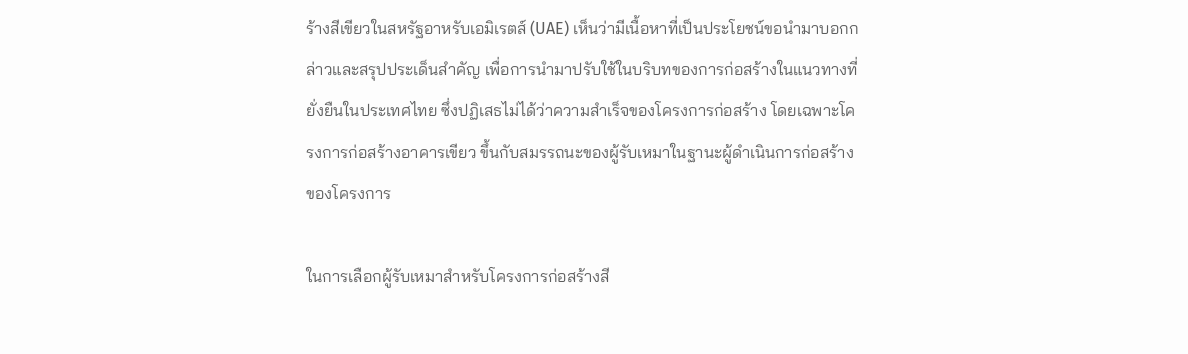ร้างสีเขียวในสหรัฐอาหรับเอมิเรตส์ (UAE) เห็นว่ามีเนื้อหาที่เป็นประโยชน์ขอนำมาบอกกล่าวและสรุปประเด็นสำคัญ เพื่อการนำมาปรับใช้ในบริบทของการก่อสร้างในแนวทางที่ยั่งยืนในประเทศไทย ซึ่งปฏิเสธไม่ได้ว่าความสำเร็จของโครงการก่อสร้าง โดยเฉพาะโครงการก่อสร้างอาคารเขียว ขึ้นกับสมรรถนะของผู้รับเหมาในฐานะผู้ดำเนินการก่อสร้างของโครงการ

ในการเลือกผู้รับเหมาสำหรับโครงการก่อสร้างสี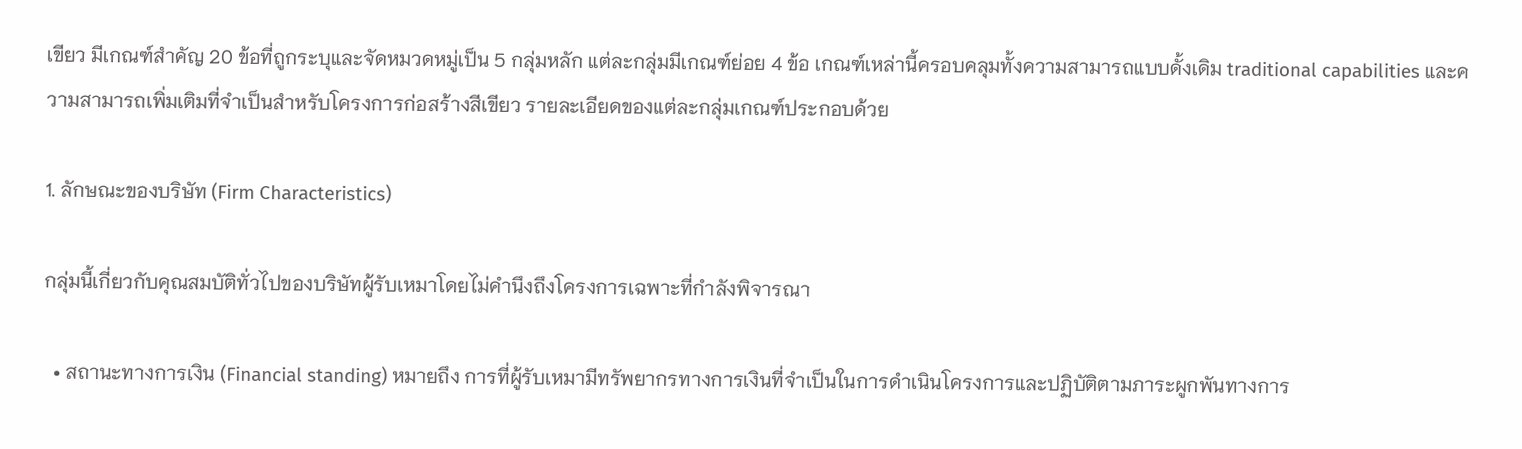เขียว มีเกณฑ์สำคัญ 20 ข้อที่ถูกระบุและจัดหมวดหมู่เป็น 5 กลุ่มหลัก แต่ละกลุ่มมีเกณฑ์ย่อย 4 ข้อ เกณฑ์เหล่านี้ครอบคลุมทั้งความสามารถแบบดั้งเดิม traditional capabilities และความสามารถเพิ่มเติมที่จำเป็นสำหรับโครงการก่อสร้างสีเขียว รายละเอียดของแต่ละกลุ่มเกณฑ์ประกอบด้วย

1. ลักษณะของบริษัท (Firm Characteristics)

กลุ่มนี้เกี่ยวกับคุณสมบัติทั่วไปของบริษัทผู้รับเหมาโดยไม่คำนึงถึงโครงการเฉพาะที่กำลังพิจารณา

  • สถานะทางการเงิน (Financial standing) หมายถึง การที่ผู้รับเหมามีทรัพยากรทางการเงินที่จำเป็นในการดำเนินโครงการและปฏิบัติตามภาระผูกพันทางการ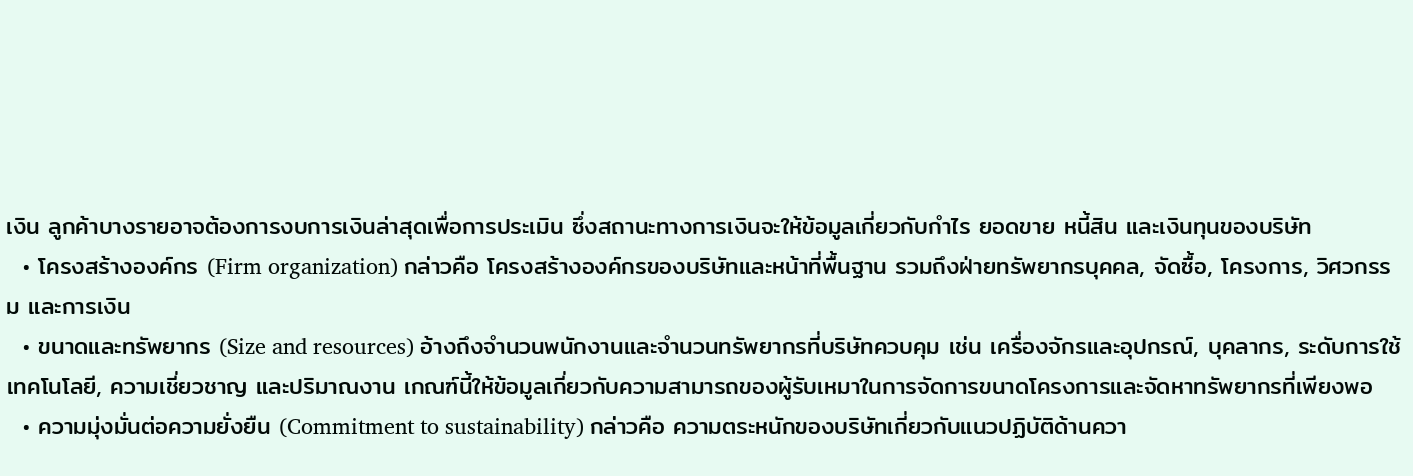เงิน ลูกค้าบางรายอาจต้องการงบการเงินล่าสุดเพื่อการประเมิน ซึ่งสถานะทางการเงินจะให้ข้อมูลเกี่ยวกับกำไร ยอดขาย หนี้สิน และเงินทุนของบริษัท
  • โครงสร้างองค์กร (Firm organization) กล่าวคือ โครงสร้างองค์กรของบริษัทและหน้าที่พื้นฐาน รวมถึงฝ่ายทรัพยากรบุคคล, จัดซื้อ, โครงการ, วิศวกรรม และการเงิน
  • ขนาดและทรัพยากร (Size and resources) อ้างถึงจำนวนพนักงานและจำนวนทรัพยากรที่บริษัทควบคุม เช่น เครื่องจักรและอุปกรณ์, บุคลากร, ระดับการใช้เทคโนโลยี, ความเชี่ยวชาญ และปริมาณงาน เกณฑ์นี้ให้ข้อมูลเกี่ยวกับความสามารถของผู้รับเหมาในการจัดการขนาดโครงการและจัดหาทรัพยากรที่เพียงพอ
  • ความมุ่งมั่นต่อความยั่งยืน (Commitment to sustainability) กล่าวคือ ความตระหนักของบริษัทเกี่ยวกับแนวปฏิบัติด้านควา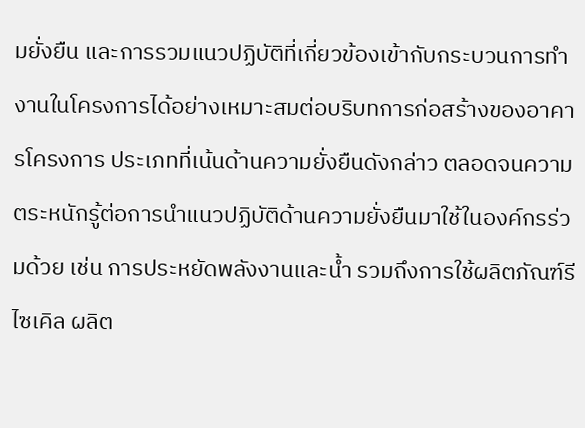มยั่งยืน และการรวมแนวปฏิบัติที่เกี่ยวข้องเข้ากับกระบวนการทำงานในโครงการได้อย่างเหมาะสมต่อบริบทการก่อสร้างของอาคารโครงการ ประเภทที่เน้นด้านความยั่งยืนดังกล่าว ตลอดจนความตระหนักรู้ต่อการนำแนวปฏิบัติด้านความยั่งยืนมาใช้ในองค์กรร่วมด้วย เช่น การประหยัดพลังงานและน้ำ รวมถึงการใช้ผลิตภัณฑ์รีไซเคิล ผลิต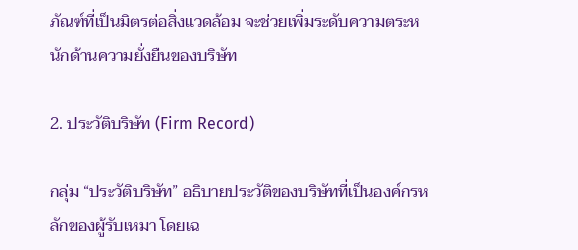ภัณฑ์ที่เป็นมิตรต่อสิ่งแวดล้อม จะช่วยเพิ่มระดับความตระหนักด้านความยั่งยืนของบริษัท

2. ประวัติบริษัท (Firm Record)

กลุ่ม “ประวัติบริษัท” อธิบายประวัติของบริษัทที่เป็นองค์กรหลักของผู้รับเหมา โดยเฉ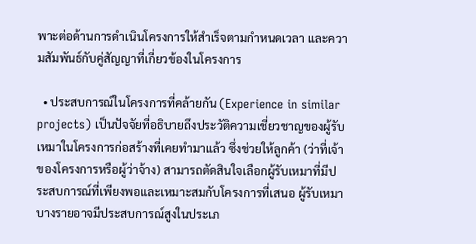พาะต่อด้านการดำเนินโครงการให้สำเร็จตามกำหนดเวลา และความสัมพันธ์กับคู่สัญญาที่เกี่ยวข้องในโครงการ

  • ประสบการณ์ในโครงการที่คล้ายกัน (Experience in similar projects) เป็นปัจจัยที่อธิบายถึงประวัติความเชี่ยวชาญของผู้รับเหมาในโครงการก่อสร้างที่เคยทำมาแล้ว ซึ่งช่วยให้ลูกค้า (ว่าที่เจ้าของโครงการหรือผู้ว่าจ้าง) สามารถตัดสินใจเลือกผู้รับเหมาที่มีประสบการณ์ที่เพียงพอและเหมาะสมกับโครงการที่เสนอ ผู้รับเหมาบางรายอาจมีประสบการณ์สูงในประเภ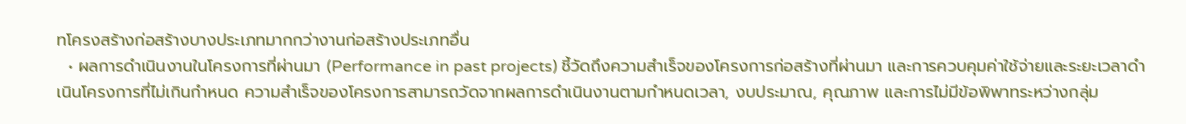ทโครงสร้างก่อสร้างบางประเภทมากกว่างานก่อสร้างประเภทอื่น
  • ผลการดำเนินงานในโครงการที่ผ่านมา (Performance in past projects) ชี้วัดถึงความสำเร็จของโครงการก่อสร้างที่ผ่านมา และการควบคุมค่าใช้จ่ายและระยะเวลาดำเนินโครงการที่ไม่เกินกำหนด ความสำเร็จของโครงการสามารถวัดจากผลการดำเนินงานตามกำหนดเวลา, งบประมาณ, คุณภาพ และการไม่มีข้อพิพาทระหว่างกลุ่ม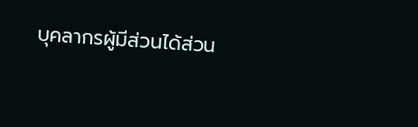บุคลากรผู้มีส่วนได้ส่วน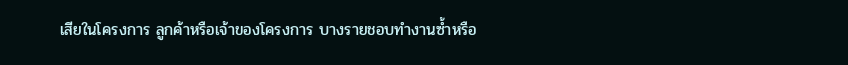เสียในโครงการ ลูกค้าหรือเจ้าของโครงการ บางรายชอบทำงานซ้ำหรือ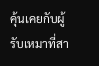คุ้นเคยกับผู้รับเหมาที่สา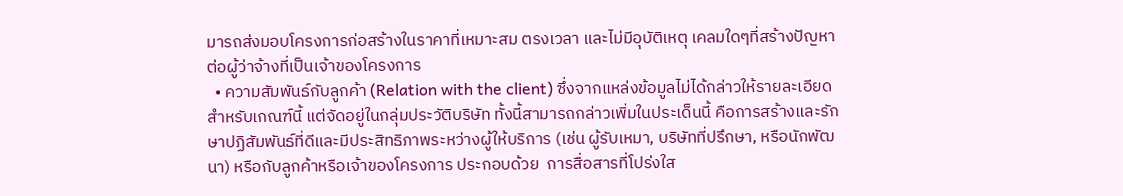มารถส่งมอบโครงการก่อสร้างในราคาที่เหมาะสม ตรงเวลา และไม่มีอุบัติเหตุ เคลมใดๆที่สร้างปัญหาต่อผู้ว่าจ้างที่เป็นเจ้าของโครงการ
  • ความสัมพันธ์กับลูกค้า (Relation with the client) ซึ่งจากแหล่งข้อมูลไม่ได้กล่าวให้รายละเอียดสำหรับเกณฑ์นี้ แต่จัดอยู่ในกลุ่มประวัติบริษัท ทั้งนี้สามารถกล่าวเพิ่มในประเด็นนี้ คือการสร้างและรักษาปฏิสัมพันธ์ที่ดีและมีประสิทธิภาพระหว่างผู้ให้บริการ (เช่น ผู้รับเหมา, บริษัทที่ปรึกษา, หรือนักพัฒนา) หรือกับลูกค้าหรือเจ้าของโครงการ ประกอบด้วย  การสื่อสารที่โปร่งใส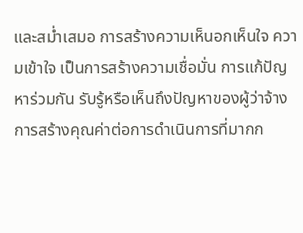และสม่ำเสมอ การสร้างความเห็นอกเห็นใจ ความเข้าใจ เป็นการสร้างความเชื่อมั่น การแก้ปัญหาร่วมกัน รับรู้หรือเห็นถึงปัญหาของผู้ว่าจ้าง การสร้างคุณค่าต่อการดำเนินการที่มากก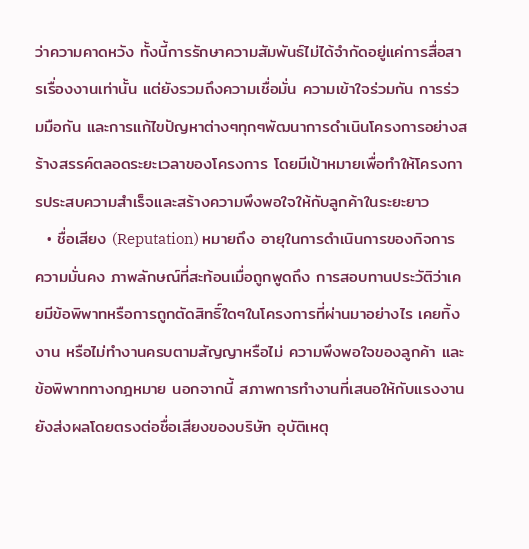ว่าความคาดหวัง ทั้งนี้การรักษาความสัมพันธ์ไม่ได้จำกัดอยู่แค่การสื่อสารเรื่องงานเท่านั้น แต่ยังรวมถึงความเชื่อมั่น ความเข้าใจร่วมกัน การร่วมมือกัน และการแก้ไขปัญหาต่างๆทุกๆพัฒนาการดำเนินโครงการอย่างสร้างสรรค์ตลอดระยะเวลาของโครงการ โดยมีเป้าหมายเพื่อทำให้โครงการประสบความสำเร็จและสร้างความพึงพอใจให้กับลูกค้าในระยะยาว
  • ชื่อเสียง (Reputation) หมายถึง อายุในการดำเนินการของกิจการ ความมั่นคง ภาพลักษณ์ที่สะท้อนเมื่อถูกพูดถึง การสอบทานประวัติว่าเคยมีข้อพิพาทหรือการถูกตัดสิทธิ์ใดๆในโครงการที่ผ่านมาอย่างไร เคยทิ้งงาน หรือไม่ทำงานครบตามสัญญาหรือไม่ ความพึงพอใจของลูกค้า และข้อพิพาททางกฎหมาย นอกจากนี้ สภาพการทำงานที่เสนอให้กับแรงงานยังส่งผลโดยตรงต่อชื่อเสียงของบริษัท อุบัติเหตุ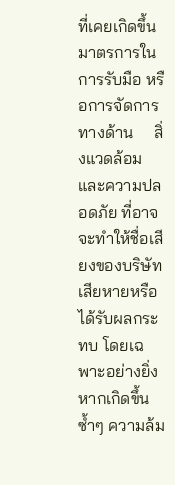ที่เคยเกิดขึ้น มาตรการในการรับมือ หรือการจัดการทางด้าน     สิ่งแวดล้อมและความปลอดภัย ที่อาจจะทำให้ชื่อเสียงของบริษัทเสียหายหรือได้รับผลกระทบ โดยเฉพาะอย่างยิ่งหากเกิดขึ้นซ้ำๆ ความล้ม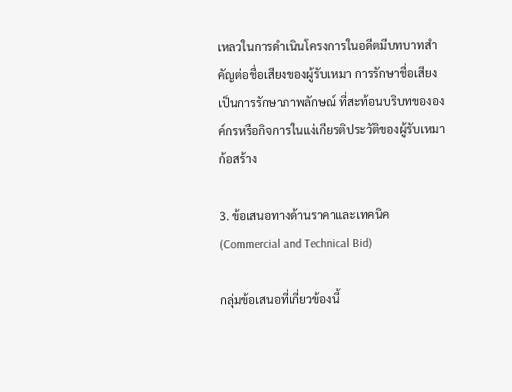เหลวในการดำเนินโครงการในอดีตมีบทบาทสำคัญต่อชื่อเสียงของผู้รับเหมา การรักษาชื่อเสียงเป็นการรักษาภาพลักษณ์ ที่สะท้อนบริบทขององค์กรหรือกิจการในแง่เกียรติประวัติของผู้รับเหมาก้อสร้าง

3. ข้อเสนอทางด้านราคาและเทคนิค (Commercial and Technical Bid)

กลุ่มข้อเสนอที่เกี่ยวข้องนี้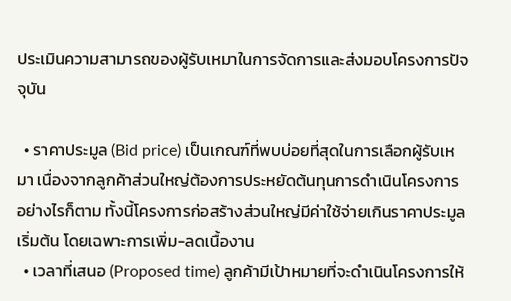ประเมินความสามารถของผู้รับเหมาในการจัดการและส่งมอบโครงการปัจจุบัน

  • ราคาประมูล (Bid price) เป็นเกณฑ์ที่พบบ่อยที่สุดในการเลือกผู้รับเหมา เนื่องจากลูกค้าส่วนใหญ่ต้องการประหยัดต้นทุนการดำเนินโครงการ อย่างไรก็ตาม ทั้งนี้โครงการก่อสร้างส่วนใหญ่มีค่าใช้จ่ายเกินราคาประมูลเริ่มต้น โดยเฉพาะการเพิ่ม-ลดเนื้องาน
  • เวลาที่เสนอ (Proposed time) ลูกค้ามีเป้าหมายที่จะดำเนินโครงการให้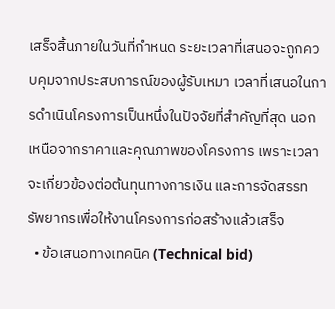เสร็จสิ้นภายในวันที่กำหนด ระยะเวลาที่เสนอจะถูกควบคุมจากประสบการณ์ของผู้รับเหมา เวลาที่เสนอในการดำเนินโครงการเป็นหนึ่งในปัจจัยที่สำคัญที่สุด นอกเหนือจากราคาและคุณภาพของโครงการ เพราะเวลาจะเกี่ยวข้องต่อต้นทุนทางการเงิน และการจัดสรรทรัพยากรเพื่อให้งานโครงการก่อสร้างแล้วเสร็จ
  • ข้อเสนอทางเทคนิค (Technical bid)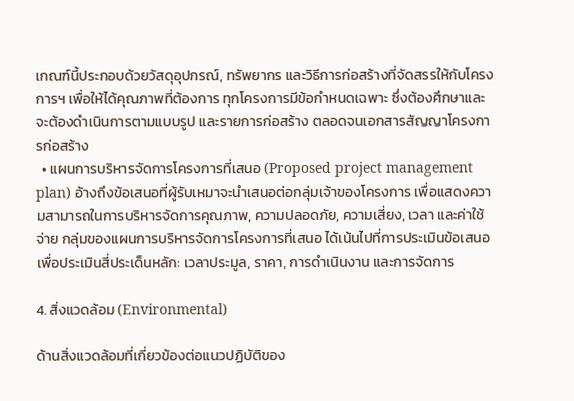เกณฑ์นี้ประกอบด้วยวัสดุอุปกรณ์, ทรัพยากร และวิธีการก่อสร้างที่จัดสรรให้กับโครงการฯ เพื่อให้ได้คุณภาพที่ต้องการ ทุกโครงการมีข้อกำหนดเฉพาะ ซึ่งต้องศึกษาและจะต้องดำเนินการตามแบบรูป และรายการก่อสร้าง ตลอดจนเอกสารสัญญาโครงการก่อสร้าง
  • แผนการบริหารจัดการโครงการที่เสนอ (Proposed project management plan) อ้างถึงข้อเสนอที่ผู้รับเหมาจะนำเสนอต่อกลุ่มเจ้าของโครงการ เพื่อแสดงความสามารถในการบริหารจัดการคุณภาพ, ความปลอดภัย, ความเสี่ยง, เวลา และค่าใช้จ่าย กลุ่มของแผนการบริหารจัดการโครงการที่เสนอ ได้เน้นไปที่การประเมินข้อเสนอ เพื่อประเมินสี่ประเด็นหลัก: เวลาประมูล, ราคา, การดำเนินงาน และการจัดการ

4. สิ่งแวดล้อม (Environmental)

ด้านสิ่งแวดล้อมที่เกี่ยวข้องต่อแนวปฏิบัติของ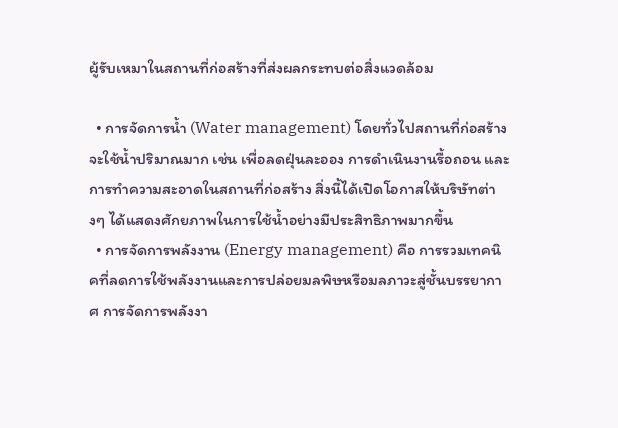ผู้รับเหมาในสถานที่ก่อสร้างที่ส่งผลกระทบต่อสิ่งแวดล้อม

  • การจัดการน้ำ (Water management) โดยทั่วไปสถานที่ก่อสร้างจะใช้น้ำปริมาณมาก เช่น เพื่อลดฝุ่นละออง การดำเนินงานรื้อถอน และการทำความสะอาดในสถานที่ก่อสร้าง สิ่งนี้ได้เปิดโอกาสให้บริษัทต่างๆ ได้แสดงศักยภาพในการใช้น้ำอย่างมีประสิทธิภาพมากขึ้น
  • การจัดการพลังงาน (Energy management) คือ การรวมเทคนิคที่ลดการใช้พลังงานและการปล่อยมลพิษหรือมลภาวะสู่ชั้นบรรยากาศ การจัดการพลังงา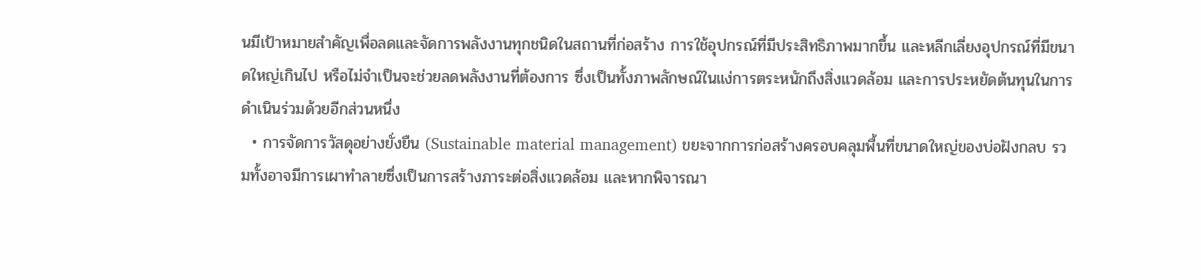นมีเป้าหมายสำคัญเพื่อลดและจัดการพลังงานทุกชนิดในสถานที่ก่อสร้าง การใช้อุปกรณ์ที่มีประสิทธิภาพมากขึ้น และหลีกเลี่ยงอุปกรณ์ที่มีขนาดใหญ่เกินไป หรือไม่จำเป็นจะช่วยลดพลังงานที่ต้องการ ซึ่งเป็นทั้งภาพลักษณ์ในแง่การตระหนักถึงสิ่งแวดล้อม และการประหยัดต้นทุนในการดำเนินร่วมด้วยอีกส่วนหนึ่ง
  • การจัดการวัสดุอย่างยั่งยืน (Sustainable material management) ขยะจากการก่อสร้างครอบคลุมพื้นที่ขนาดใหญ่ของบ่อฝังกลบ รวมทั้งอาจมีการเผาทำลายซึ่งเป็นการสร้างภาระต่อสิ่งแวดล้อม และหากพิจารณา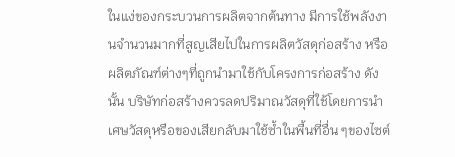ในแง่ของกระบวนการผลิตจากต้นทาง มีการใช้พลังงานจำนวนมากที่สูญเสียไปในการผลิตวัสดุก่อสร้าง หรือผลิตภัณฑ์ต่างๆที่ถูกนำมาใช้กับโครงการก่อสร้าง ดังนั้น บริษัทก่อสร้างควรลดปริมาณวัสดุที่ใช้โดยการนำเศษวัสดุหรือของเสียกลับมาใช้ซ้ำในพื้นที่อื่น ๆของไซต์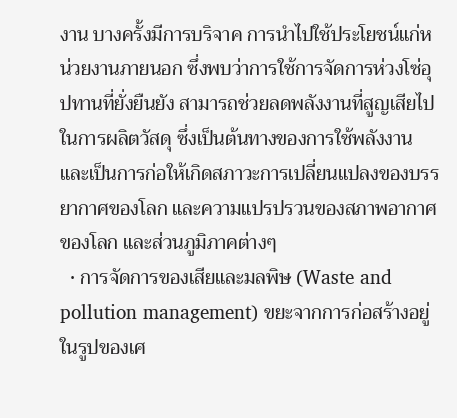งาน บางครั้งมีการบริจาค การนำไปใช้ประโยชน์แก่หน่วยงานภายนอก ซึ่งพบว่าการใช้การจัดการห่วงโซ่อุปทานที่ยั่งยืนยัง สามารถช่วยลดพลังงานที่สูญเสียไปในการผลิตวัสดุ ซึ่งเป็นต้นทางของการใช้พลังงาน และเป็นการก่อให้เกิดสภาวะการเปลี่ยนแปลงของบรรยากาศของโลก และความแปรปรวนของสภาพอากาศของโลก และส่วนภูมิภาคต่างๆ
  • การจัดการของเสียและมลพิษ (Waste and pollution management) ขยะจากการก่อสร้างอยู่ในรูปของเศ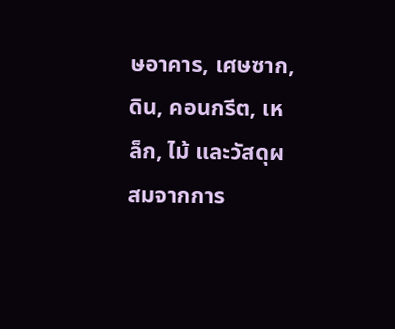ษอาคาร, เศษซาก, ดิน, คอนกรีต, เหล็ก, ไม้ และวัสดุผสมจากการ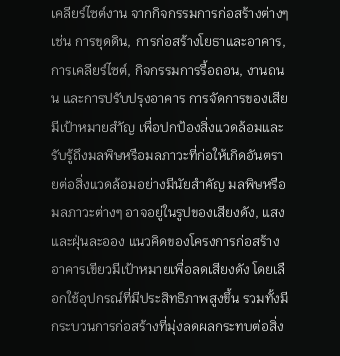เคลียร์ไซต์งาน จากกิจกรรมการก่อสร้างต่างๆ เช่น การขุดดิน, การก่อสร้างโยธาและอาคาร, การเคลียร์ไซต์, กิจกรรมการรื้อถอน, งานถนน และการปรับปรุงอาคาร การจัดการของเสียมีเป้าหมายสำัญ เพื่อปกป้องสิ่งแวดล้อมและรับรู้ถึงมลพิษหรือมลภาวะที่ก่อให้เกิดอันตรายต่อสิ่งแวดล้อมอย่างมีนัยสำคัญ มลพิษหรือมลภาวะต่างๆ อาจอยู่ในรูปของเสียงดัง, แสง และฝุ่นละออง แนวคิดของโครงการก่อสร้างอาคารเขียวมีเป้าหมายเพื่อลดเสียงดัง โดยเลือกใช้อุปกรณ์ที่มีประสิทธิภาพสูงขึ้น รวมทั้งมีกระบวนการก่อสร้างที่มุ่งลดผลกระทบต่อสิ่ง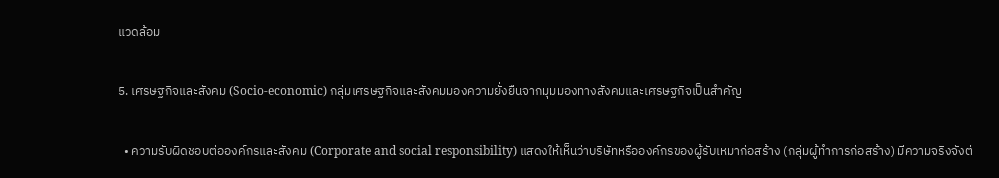แวดล้อม

5. เศรษฐกิจและสังคม (Socio-economic) กลุ่มเศรษฐกิจและสังคมมองความยั่งยืนจากมุมมองทางสังคมและเศรษฐกิจเป็นสำคัญ

  • ความรับผิดชอบต่อองค์กรและสังคม (Corporate and social responsibility) แสดงให้เห็นว่าบริษัทหรือองค์กรของผู้รับเหมาก่อสร้าง (กลุ่มผู้ทำการก่อสร้าง) มีความจริงจังต่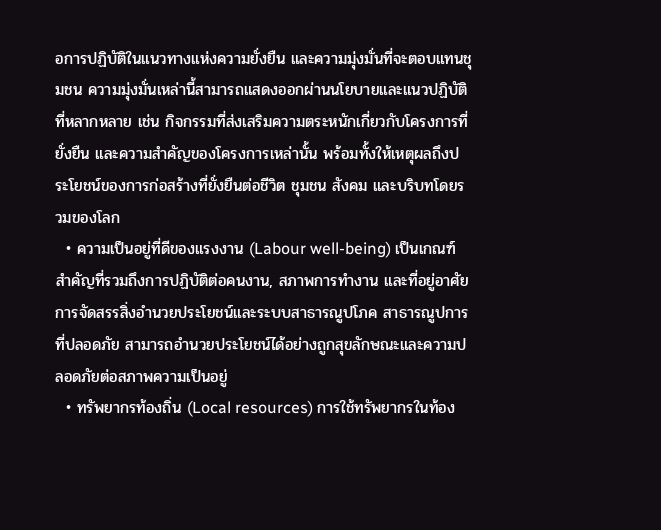อการปฏิบัติในแนวทางแห่งความยั่งยืน และความมุ่งมั่นที่จะตอบแทนชุมชน ความมุ่งมั่นเหล่านี้สามารถแสดงออกผ่านนโยบายและแนวปฏิบัติที่หลากหลาย เช่น กิจกรรมที่ส่งเสริมความตระหนักเกี่ยวกับโครงการที่ยั่งยืน และความสำคัญของโครงการเหล่านั้น พร้อมทั้งให้เหตุผลถึงประโยชน์ของการก่อสร้างที่ยั่งยืนต่อชีวิต ชุมชน สังคม และบริบทโดยรวมของโลก
  • ความเป็นอยู่ที่ดีของแรงงาน (Labour well-being) เป็นเกณฑ์สำคัญที่รวมถึงการปฏิบัติต่อคนงาน, สภาพการทำงาน และที่อยู่อาศัย การจัดสรรสิ่งอำนวยประโยชน์และระบบสาธารณูปโภค สาธารณูปการ ที่ปลอดภัย สามารถอำนวยประโยชน์ได้อย่างถูกสุขลักษณะและความปลอดภัยต่อสภาพความเป็นอยู่
  • ทรัพยากรท้องถิ่น (Local resources) การใช้ทรัพยากรในท้อง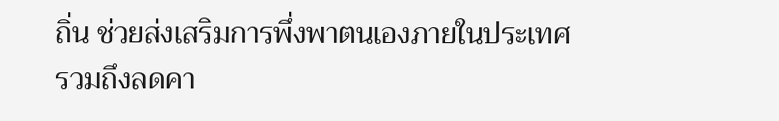ถิ่น ช่วยส่งเสริมการพึ่งพาตนเองภายในประเทศ รวมถึงลดคา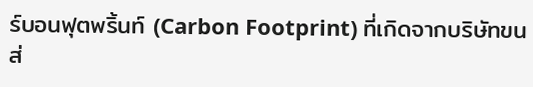ร์บอนฟุตพริ้นท์ (Carbon Footprint) ที่เกิดจากบริษัทขนส่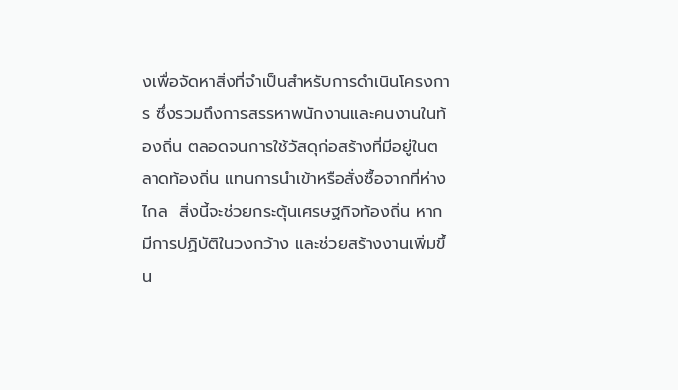งเพื่อจัดหาสิ่งที่จำเป็นสำหรับการดำเนินโครงการ ซึ่งรวมถึงการสรรหาพนักงานและคนงานในท้องถิ่น ตลอดจนการใช้วัสดุก่อสร้างที่มีอยู่ในตลาดท้องถิ่น แทนการนำเข้าหรือสั่งซื้อจากที่ห่างไกล  สิ่งนี้จะช่วยกระตุ้นเศรษฐกิจท้องถิ่น หากมีการปฏิบัติในวงกว้าง และช่วยสร้างงานเพิ่มขึ้น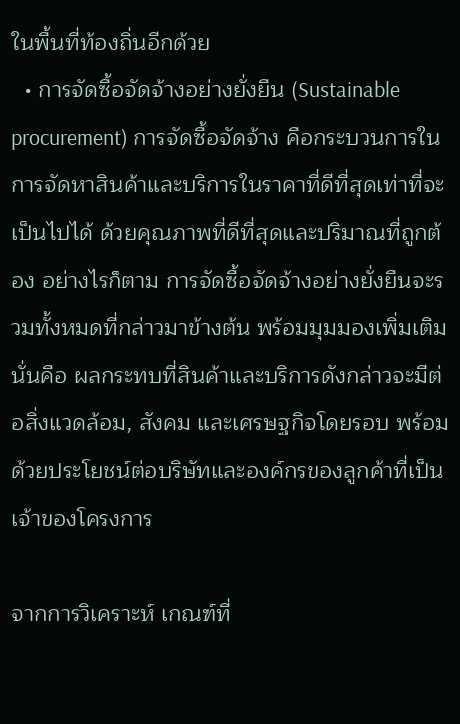ในพื้นที่ท้องถิ่นอีกด้วย
  • การจัดซื้อจัดจ้างอย่างยั่งยืน (Sustainable procurement) การจัดซื้อจัดจ้าง คือกระบวนการในการจัดหาสินค้าและบริการในราคาที่ดีที่สุดเท่าที่จะเป็นไปได้ ด้วยคุณภาพที่ดีที่สุดและปริมาณที่ถูกต้อง อย่างไรก็ตาม การจัดซื้อจัดจ้างอย่างยั่งยืนจะรวมทั้งหมดที่กล่าวมาข้างต้น พร้อมมุมมองเพิ่มเติม นั่นคือ ผลกระทบที่สินค้าและบริการดังกล่าวจะมีต่อสิ่งแวดล้อม, สังคม และเศรษฐกิจโดยรอบ พร้อมด้วยประโยชน์ต่อบริษัทและองค์กรของลูกค้าที่เป็นเจ้าของโครงการ

จากการวิเคราะห์ เกณฑ์ที่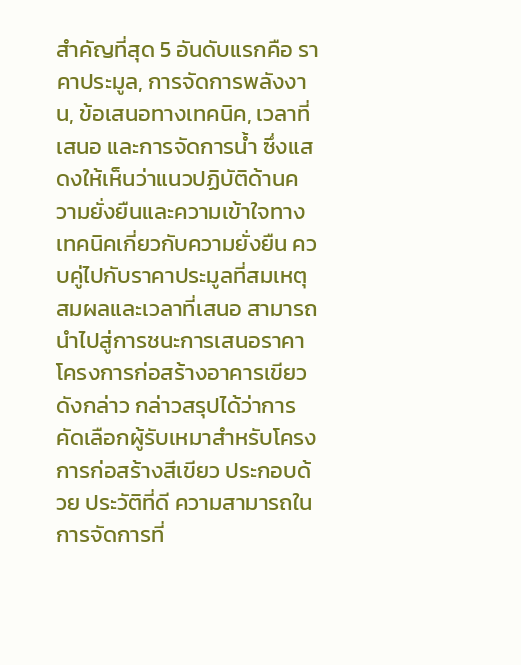สำคัญที่สุด 5 อันดับแรกคือ ราคาประมูล, การจัดการพลังงาน, ข้อเสนอทางเทคนิค, เวลาที่เสนอ และการจัดการน้ำ ซึ่งแสดงให้เห็นว่าแนวปฏิบัติด้านความยั่งยืนและความเข้าใจทางเทคนิคเกี่ยวกับความยั่งยืน ควบคู่ไปกับราคาประมูลที่สมเหตุสมผลและเวลาที่เสนอ สามารถนำไปสู่การชนะการเสนอราคาโครงการก่อสร้างอาคารเขียวดังกล่าว กล่าวสรุปได้ว่าการคัดเลือกผู้รับเหมาสำหรับโครงการก่อสร้างสีเขียว ประกอบด้วย ประวัติที่ดี ความสามารถในการจัดการที่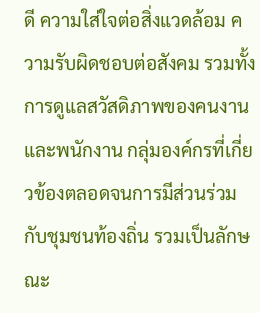ดี ความใส่ใจต่อสิ่งแวดล้อม ความรับผิดชอบต่อสังคม รวมทั้งการดูแลสวัสดิภาพของคนงานและพนักงาน กลุ่มองค์กรที่เกี่ยวข้องตลอดจนการมีส่วนร่วมกับชุมชนท้องถิ่น รวมเป็นลักษณะ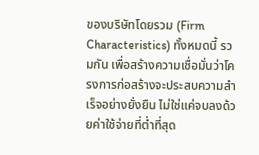ของบริษัทโดยรวม (Firm Characteristics) ทั้งหมดนี้ รวมกัน เพื่อสร้างความเชื่อมั่นว่าโครงการก่อสร้างจะประสบความสำเร็จอย่างยั่งยืน ไม่ใช่แค่จบลงด้วยค่าใช้จ่ายที่ต่ำที่สุด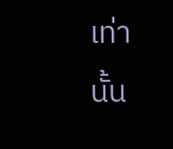เท่านั้น